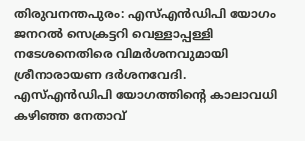തിരുവനന്തപുരം: എസ്എൻഡിപി യോഗം ജനറൽ സെക്രട്ടറി വെള്ളാപ്പള്ളി നടേശനെതിരെ വിമർശനവുമായി ശ്രീനാരായണ ദർശനവേദി.
എസ്എൻഡിപി യോഗത്തിന്റെ കാലാവധി കഴിഞ്ഞ നേതാവ്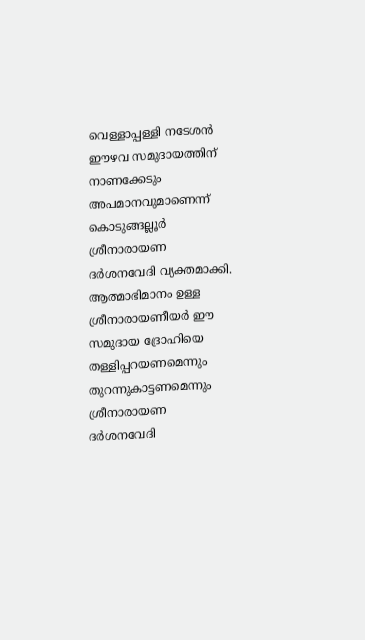വെള്ളാപ്പള്ളി നടേശൻ ഈഴവ സമുദായത്തിന് നാണക്കേടും അപമാനവുമാണെന്ന് കൊടുങ്ങല്ലൂർ ശ്രീനാരായണ ദർശനവേദി വ്യക്തമാക്കി. ആത്മാഭിമാനം ഉള്ള ശ്രീനാരായണീയർ ഈ സമുദായ ദ്രോഹിയെ തള്ളിപ്പറയണമെന്നും തുറന്നുകാട്ടണമെന്നും ശ്രീനാരായണ ദർശനവേദി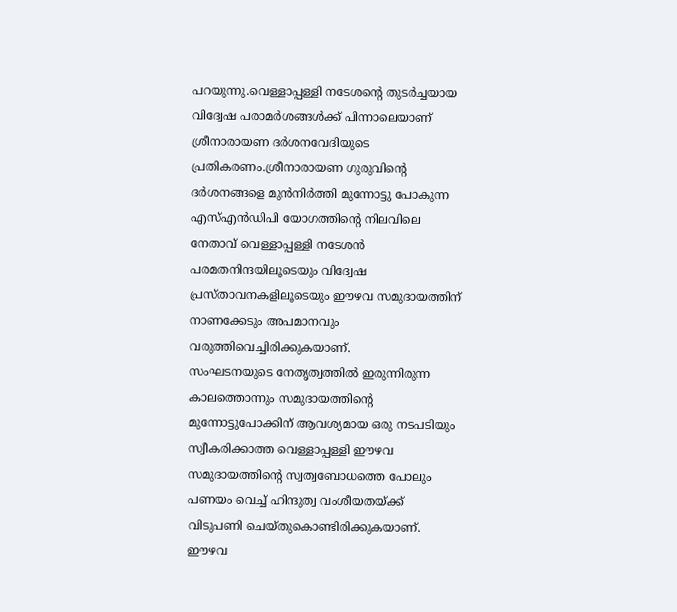പറയുന്നു.വെള്ളാപ്പള്ളി നടേശന്റെ തുടർച്ചയായ വിദ്വേഷ പരാമർശങ്ങൾക്ക് പിന്നാലെയാണ് ശ്രീനാരായണ ദർശനവേദിയുടെ പ്രതികരണം.ശ്രീനാരായണ ഗുരുവിന്റെ ദർശനങ്ങളെ മുൻനിർത്തി മുന്നോട്ടു പോകുന്ന എസ്എൻഡിപി യോഗത്തിന്റെ നിലവിലെ നേതാവ് വെള്ളാപ്പള്ളി നടേശൻ പരമതനിന്ദയിലൂടെയും വിദ്വേഷ പ്രസ്താവനകളിലൂടെയും ഈഴവ സമുദായത്തിന് നാണക്കേടും അപമാനവും വരുത്തിവെച്ചിരിക്കുകയാണ്.
സംഘടനയുടെ നേതൃത്വത്തിൽ ഇരുന്നിരുന്ന കാലത്തൊന്നും സമുദായത്തിന്റെ മുന്നോട്ടുപോക്കിന് ആവശ്യമായ ഒരു നടപടിയും സ്വീകരിക്കാത്ത വെള്ളാപ്പള്ളി ഈഴവ സമുദായത്തിന്റെ സ്വത്വബോധത്തെ പോലും പണയം വെച്ച് ഹിന്ദുത്വ വംശീയതയ്ക്ക് വിടുപണി ചെയ്തുകൊണ്ടിരിക്കുകയാണ്. ഈഴവ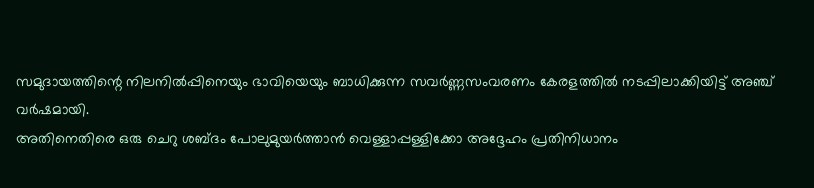സമുദായത്തിന്റെ നിലനിൽപ്പിനെയും ഭാവിയെയും ബാധിക്കുന്ന സവർണ്ണസംവരണം കേരളത്തിൽ നടപ്പിലാക്കിയിട്ട് അഞ്ച് വർഷമായി.
അതിനെതിരെ ഒരു ചെറു ശബ്ദം പോലുമുയർത്താൻ വെള്ളാപ്പള്ളിക്കോ അദ്ദേഹം പ്രതിനിധാനം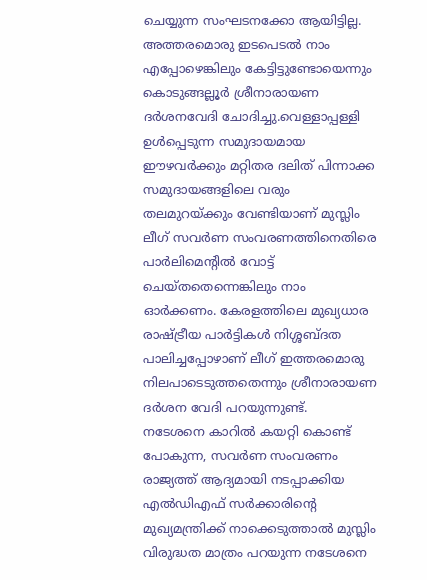ചെയ്യുന്ന സംഘടനക്കോ ആയിട്ടില്ല. അത്തരമൊരു ഇടപെടൽ നാം എപ്പോഴെങ്കിലും കേട്ടിട്ടുണ്ടോയെന്നും കൊടുങ്ങല്ലൂർ ശ്രീനാരായണ ദർശനവേദി ചോദിച്ചു.വെള്ളാപ്പള്ളി ഉൾപ്പെടുന്ന സമുദായമായ ഈഴവർക്കും മറ്റിതര ദലിത് പിന്നാക്ക സമുദായങ്ങളിലെ വരും തലമുറയ്ക്കും വേണ്ടിയാണ് മുസ്ലിം ലീഗ് സവർണ സംവരണത്തിനെതിരെ പാർലിമെന്റിൽ വോട്ട് ചെയ്തതെന്നെങ്കിലും നാം ഓർക്കണം. കേരളത്തിലെ മുഖ്യധാര രാഷ്ട്രീയ പാർട്ടികൾ നിശ്ശബ്ദത പാലിച്ചപ്പോഴാണ് ലീഗ് ഇത്തരമൊരു നിലപാടെടുത്തതെന്നും ശ്രീനാരായണ ദർശന വേദി പറയുന്നുണ്ട്.
നടേശനെ കാറിൽ കയറ്റി കൊണ്ട് പോകുന്ന, സവർണ സംവരണം രാജ്യത്ത് ആദ്യമായി നടപ്പാക്കിയ എൽഡിഎഫ് സർക്കാരിന്റെ മുഖ്യമന്ത്രിക്ക് നാക്കെടുത്താൽ മുസ്ലിം വിരുദ്ധത മാത്രം പറയുന്ന നടേശനെ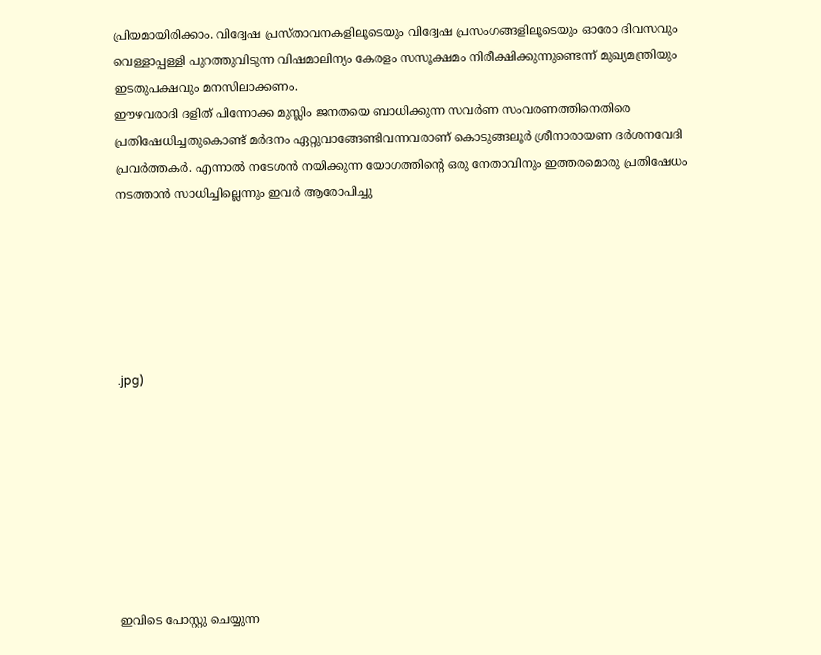പ്രിയമായിരിക്കാം. വിദ്വേഷ പ്രസ്താവനകളിലൂടെയും വിദ്വേഷ പ്രസംഗങ്ങളിലൂടെയും ഓരോ ദിവസവും വെള്ളാപ്പള്ളി പുറത്തുവിടുന്ന വിഷമാലിന്യം കേരളം സസൂക്ഷമം നിരീക്ഷിക്കുന്നുണ്ടെന്ന് മുഖ്യമന്ത്രിയും ഇടതുപക്ഷവും മനസിലാക്കണം.
ഈഴവരാദി ദളിത് പിന്നോക്ക മുസ്ലിം ജനതയെ ബാധിക്കുന്ന സവർണ സംവരണത്തിനെതിരെ പ്രതിഷേധിച്ചതുകൊണ്ട് മർദനം ഏറ്റുവാങ്ങേണ്ടിവന്നവരാണ് കൊടുങ്ങലൂർ ശ്രീനാരായണ ദർശനവേദി പ്രവർത്തകർ. എന്നാൽ നടേശൻ നയിക്കുന്ന യോഗത്തിന്റെ ഒരു നേതാവിനും ഇത്തരമൊരു പ്രതിഷേധം നടത്താൻ സാധിച്ചില്ലെന്നും ഇവർ ആരോപിച്ചു






.jpg)








ഇവിടെ പോസ്റ്റു ചെയ്യുന്ന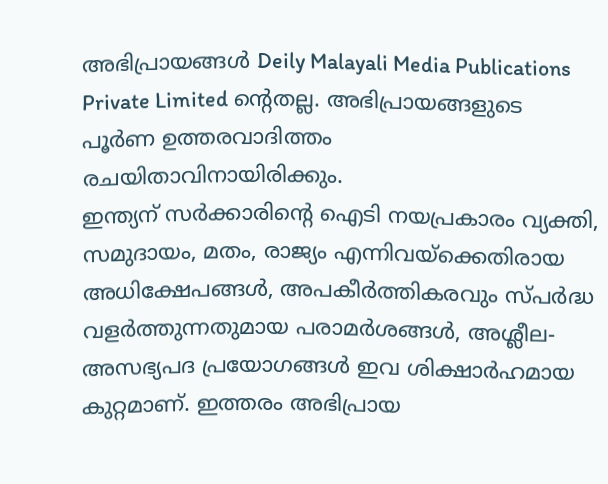അഭിപ്രായങ്ങൾ Deily Malayali Media Publications Private Limited ന്റെതല്ല. അഭിപ്രായങ്ങളുടെ പൂർണ ഉത്തരവാദിത്തം രചയിതാവിനായിരിക്കും.
ഇന്ത്യന് സർക്കാരിന്റെ ഐടി നയപ്രകാരം വ്യക്തി, സമുദായം, മതം, രാജ്യം എന്നിവയ്ക്കെതിരായ അധിക്ഷേപങ്ങൾ, അപകീർത്തികരവും സ്പർദ്ധ വളർത്തുന്നതുമായ പരാമർശങ്ങൾ, അശ്ലീല-അസഭ്യപദ പ്രയോഗങ്ങൾ ഇവ ശിക്ഷാർഹമായ കുറ്റമാണ്. ഇത്തരം അഭിപ്രായ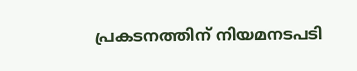പ്രകടനത്തിന് നിയമനടപടി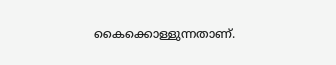കൈക്കൊള്ളുന്നതാണ്.